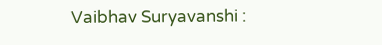Vaibhav Suryavanshi :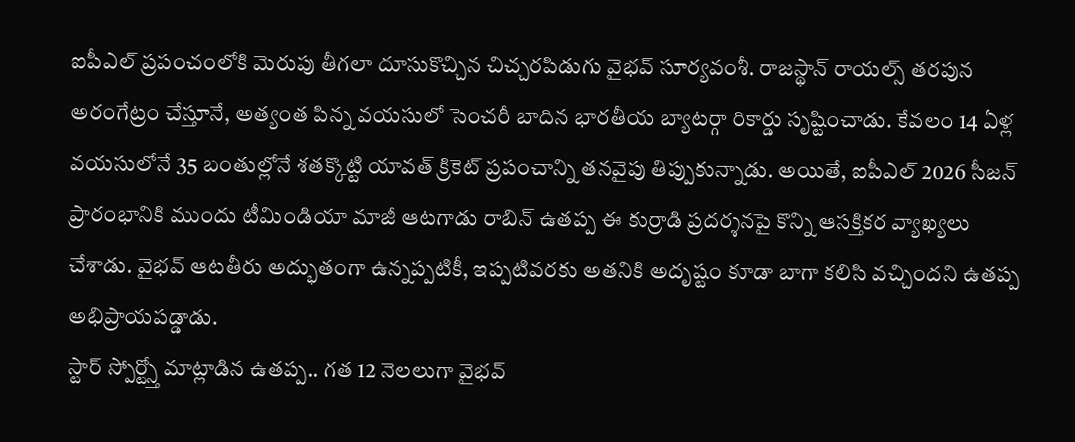ఐపీఎల్ ప్రపంచంలోకి మెరుపు తీగలా దూసుకొచ్చిన చిచ్చరపిడుగు వైభవ్ సూర్యవంశీ. రాజస్థాన్ రాయల్స్ తరపున అరంగేట్రం చేస్తూనే, అత్యంత పిన్న వయసులో సెంచరీ బాదిన భారతీయ బ్యాటర్గా రికార్డు సృష్టించాడు. కేవలం 14 ఏళ్ల వయసులోనే 35 బంతుల్లోనే శతక్కొట్టి యావత్ క్రికెట్ ప్రపంచాన్ని తనవైపు తిప్పుకున్నాడు. అయితే, ఐపీఎల్ 2026 సీజన్ ప్రారంభానికి ముందు టీమిండియా మాజీ ఆటగాడు రాబిన్ ఉతప్ప ఈ కుర్రాడి ప్రదర్శనపై కొన్ని ఆసక్తికర వ్యాఖ్యలు చేశాడు. వైభవ్ ఆటతీరు అద్భుతంగా ఉన్నప్పటికీ, ఇప్పటివరకు అతనికి అదృష్టం కూడా బాగా కలిసి వచ్చిందని ఉతప్ప అభిప్రాయపడ్డాడు.
స్టార్ స్పోర్ట్స్తో మాట్లాడిన ఉతప్ప.. గత 12 నెలలుగా వైభవ్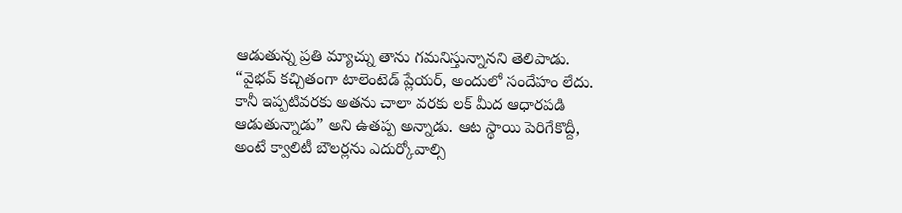ఆడుతున్న ప్రతి మ్యాచ్ను తాను గమనిస్తున్నానని తెలిపాడు. “వైభవ్ కచ్చితంగా టాలెంటెడ్ ప్లేయర్, అందులో సందేహం లేదు. కానీ ఇప్పటివరకు అతను చాలా వరకు లక్ మీద ఆధారపడి ఆడుతున్నాడు” అని ఉతప్ప అన్నాడు. ఆట స్థాయి పెరిగేకొద్దీ, అంటే క్వాలిటీ బౌలర్లను ఎదుర్కోవాల్సి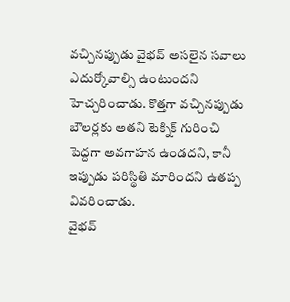వచ్చినప్పుడు వైభవ్ అసలైన సవాలు ఎదుర్కోవాల్సి ఉంటుందని హెచ్చరించాడు. కొత్తగా వచ్చినప్పుడు బౌలర్లకు అతని టెక్నిక్ గురించి పెద్దగా అవగాహన ఉండదని, కానీ ఇప్పుడు పరిస్థితి మారిందని ఉతప్ప వివరించాడు.
వైభవ్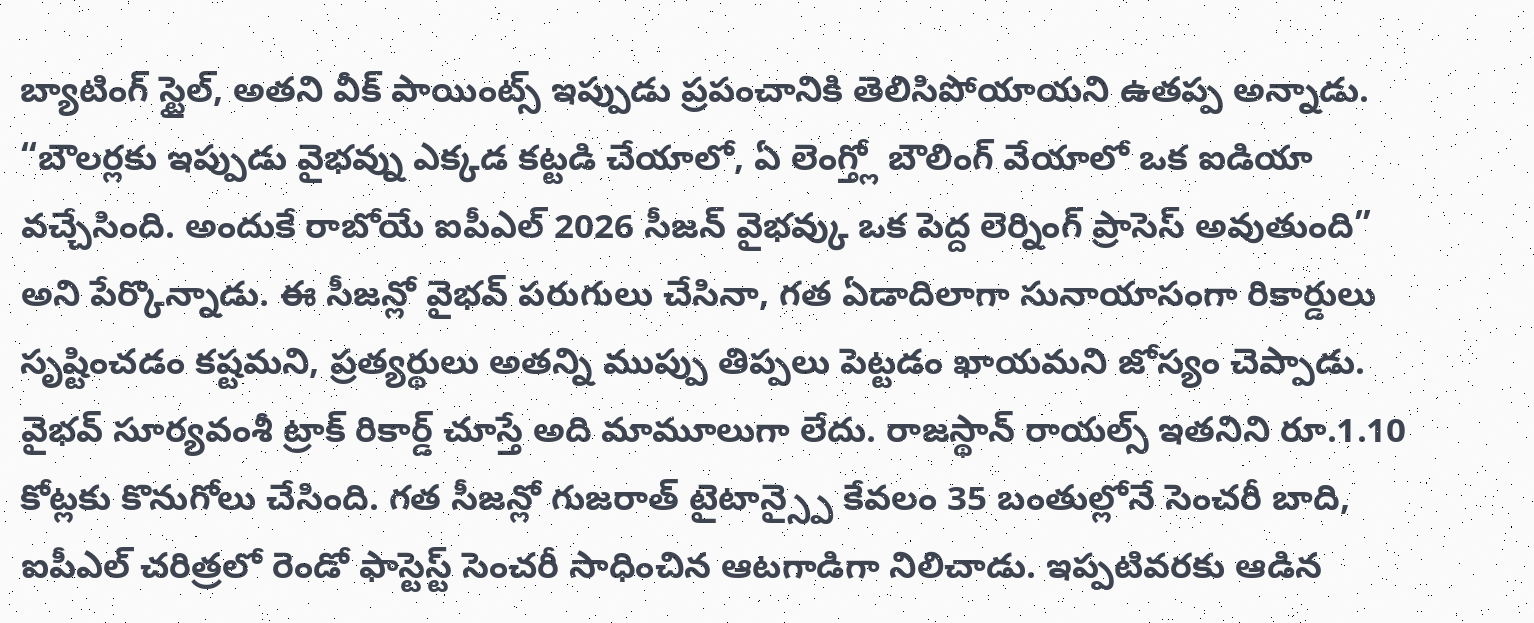బ్యాటింగ్ స్టైల్, అతని వీక్ పాయింట్స్ ఇప్పుడు ప్రపంచానికి తెలిసిపోయాయని ఉతప్ప అన్నాడు. “బౌలర్లకు ఇప్పుడు వైభవ్ను ఎక్కడ కట్టడి చేయాలో, ఏ లెంగ్త్లో బౌలింగ్ వేయాలో ఒక ఐడియా వచ్చేసింది. అందుకే రాబోయే ఐపీఎల్ 2026 సీజన్ వైభవ్కు ఒక పెద్ద లెర్నింగ్ ప్రాసెస్ అవుతుంది” అని పేర్కొన్నాడు. ఈ సీజన్లో వైభవ్ పరుగులు చేసినా, గత ఏడాదిలాగా సునాయాసంగా రికార్డులు సృష్టించడం కష్టమని, ప్రత్యర్థులు అతన్ని ముప్పు తిప్పలు పెట్టడం ఖాయమని జోస్యం చెప్పాడు.
వైభవ్ సూర్యవంశీ ట్రాక్ రికార్డ్ చూస్తే అది మామూలుగా లేదు. రాజస్థాన్ రాయల్స్ ఇతనిని రూ.1.10 కోట్లకు కొనుగోలు చేసింది. గత సీజన్లో గుజరాత్ టైటాన్స్పై కేవలం 35 బంతుల్లోనే సెంచరీ బాది, ఐపీఎల్ చరిత్రలో రెండో ఫాస్టెస్ట్ సెంచరీ సాధించిన ఆటగాడిగా నిలిచాడు. ఇప్పటివరకు ఆడిన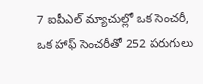7 ఐపీఎల్ మ్యాచుల్లో ఒక సెంచరీ, ఒక హాఫ్ సెంచరీతో 252 పరుగులు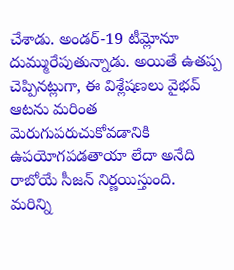చేశాడు. అండర్-19 టీమ్లోనూ దుమ్మురేపుతున్నాడు. అయితే ఉతప్ప చెప్పినట్లుగా, ఈ విశ్లేషణలు వైభవ్ ఆటను మరింత మెరుగుపరుచుకోవడానికి ఉపయోగపడతాయా లేదా అనేది రాబోయే సీజన్ నిర్ణయిస్తుంది.
మరిన్ని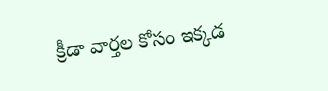క్రీడా వార్తల కోసం ఇక్కడ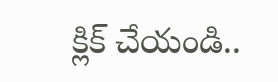క్లిక్ చేయండి..